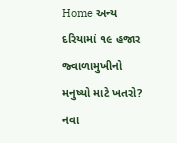Home અન્ય દરિયામાં ૧૯ હજાર જ્વાળામુખીનો મનુષ્યો માટે ખતરો? નવા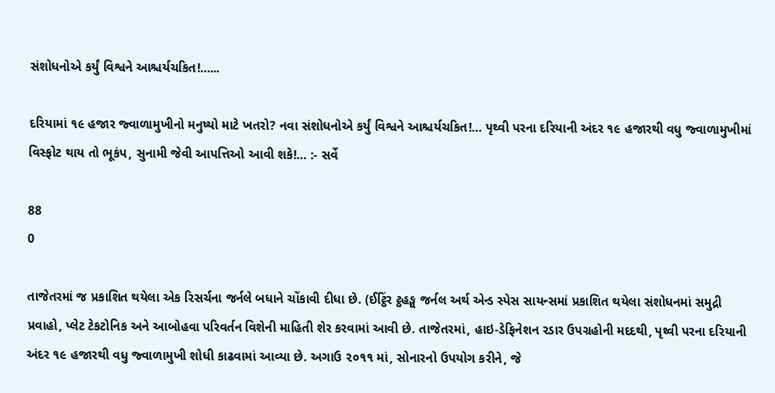સંશોધનોએ કર્યું વિશ્વને આશ્ચર્યચકિત!…...

દરિયામાં ૧૯ હજાર જ્વાળામુખીનો મનુષ્યો માટે ખતરો? નવા સંશોધનોએ કર્યું વિશ્વને આશ્ચર્યચકિત!… પૃથ્વી પરના દરિયાની અંદર ૧૯ હજારથી વધુ જ્વાળામુખીમાં વિસ્ફોટ થાય તો ભૂકંપ, સુનામી જેવી આપત્તિઓ આવી શકે!… :- સર્વે

88
0

તાજેતરમાં જ પ્રકાશિત થયેલા એક રિસર્ચના જર્નલે બધાને ચોંકાવી દીધા છે. (ઈટ્ઠિંર ટ્ઠહઙ્ઘ જર્નલ અર્થ એન્ડ સ્પેસ સાયન્સમાં પ્રકાશિત થયેલા સંશોધનમાં સમુદ્રી પ્રવાહો, પ્લેટ ટેકટોનિક અને આબોહવા પરિવર્તન વિશેની માહિતી શેર કરવામાં આવી છે. તાજેતરમાં, હાઇ-ડેફિનેશન રડાર ઉપગ્રહોની મદદથી, પૃથ્વી પરના દરિયાની અંદર ૧૯ હજારથી વધુ જ્વાળામુખી શોધી કાઢવામાં આવ્યા છે. અગાઉ ૨૦૧૧ માં, સોનારનો ઉપયોગ કરીને, જે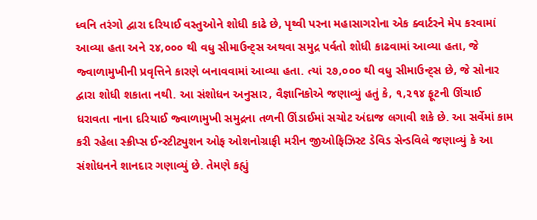ધ્વનિ તરંગો દ્વારા દરિયાઈ વસ્તુઓને શોધી કાઢે છે, પૃથ્વી પરના મહાસાગરોના એક ક્વાર્ટરને મેપ કરવામાં આવ્યા હતા અને ૨૪,૦૦૦ થી વધુ સીમાઉન્ટ્‌સ અથવા સમુદ્ર પર્વતો શોધી કાઢવામાં આવ્યા હતા, જે જ્વાળામુખીની પ્રવૃત્તિને કારણે બનાવવામાં આવ્યા હતા. ત્યાં ૨૭,૦૦૦ થી વધુ સીમાઉન્ટ્‌સ છે, જે સોનાર દ્વારા શોધી શકાતા નથી. આ સંશોધન અનુસાર, વૈજ્ઞાનિકોએ જણાવ્યું હતું કે, ૧,૨૧૪ ફૂટની ઊંચાઈ ધરાવતા નાના દરિયાઈ જ્વાળામુખી સમુદ્રના તળની ઊંડાઈમાં સચોટ અંદાજ લગાવી શકે છે. આ સર્વેમાં કામ કરી રહેલા સ્ક્રીપ્સ ઈન્સ્ટીટ્યુશન ઓફ ઓશનોગ્રાફી મરીન જીઓફિઝિસ્ટ ડેવિડ સેન્ડવિલે જણાવ્યું કે આ સંશોધનને શાનદાર ગણાવ્યું છે. તેમણે કહ્યું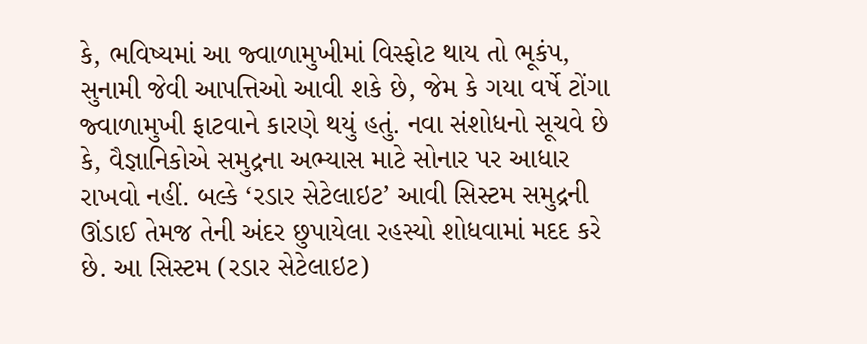કે, ભવિષ્યમાં આ જ્વાળામુખીમાં વિસ્ફોટ થાય તો ભૂકંપ, સુનામી જેવી આપત્તિઓ આવી શકે છે, જેમ કે ગયા વર્ષે ટોંગા જ્વાળામુખી ફાટવાને કારણે થયું હતું. નવા સંશોધનો સૂચવે છે કે, વૈજ્ઞાનિકોએ સમુદ્રના અભ્યાસ માટે સોનાર પર આધાર રાખવો નહીં. બલ્કે ‘રડાર સેટેલાઇટ’ આવી સિસ્ટમ સમુદ્રની ઊંડાઈ તેમજ તેની અંદર છુપાયેલા રહસ્યો શોધવામાં મદદ કરે છે. આ સિસ્ટમ (રડાર સેટેલાઇટ)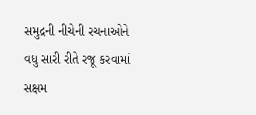સમુદ્રની નીચેની રચનાઓને વધુ સારી રીતે રજૂ કરવામાં સક્ષમ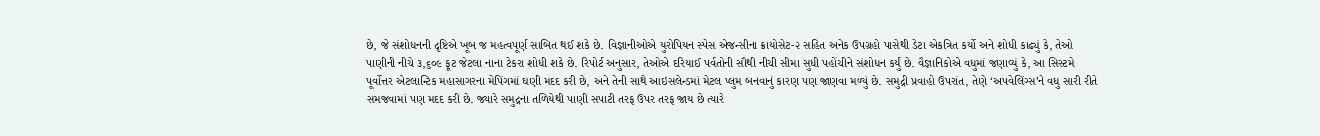છે, જે સંશોધનની દૃષ્ટિએ ખૂબ જ મહત્વપૂર્ણ સાબિત થઈ શકે છે. વિજ્ઞાનીઓએ યુરોપિયન સ્પેસ એજન્સીના ક્રાયોસેટ-૨ સહિત અનેક ઉપગ્રહો પાસેથી ડેટા એકત્રિત કર્યો અને શોધી કાઢ્યું કે, તેઓ પાણીની નીચે ૩,૬૦૯ ફૂટ જેટલા નાના ટેકરા શોધી શકે છે. રિપોર્ટ અનુસાર, તેઓએ દરિયાઈ પર્વતોની સૌથી નીચી સીમા સુધી પહોંચીને સંશોધન કર્યું છે. વૈજ્ઞાનિકોએ વધુમાં જણાવ્યું કે, આ સિસ્ટમે પૂર્વોત્તર એટલાન્ટિક મહાસાગરના મેપિંગમાં ઘણી મદદ કરી છે, અને તેની સાથે આઇસલેન્ડમાં મેટલ પ્લુમ બનવાનું કારણ પણ જાણવા મળ્યું છે. સમુદ્રી પ્રવાહો ઉપરાંત, તેણે ‘અપવેલિંગ્સ’ને વધુ સારી રીતે સમજવામાં પણ મદદ કરી છે. જ્યારે સમુદ્રના તળિયેથી પાણી સપાટી તરફ ઉપર તરફ જાય છે ત્યારે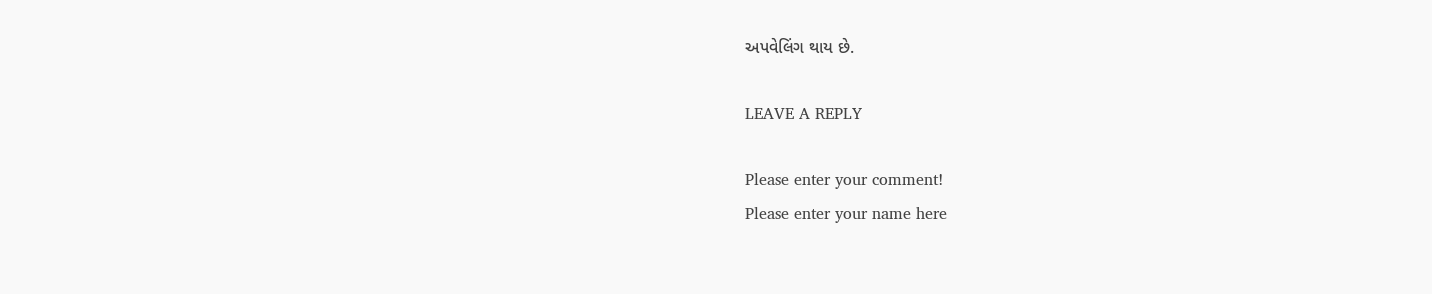અપવેલિંગ થાય છે.

LEAVE A REPLY

Please enter your comment!
Please enter your name here